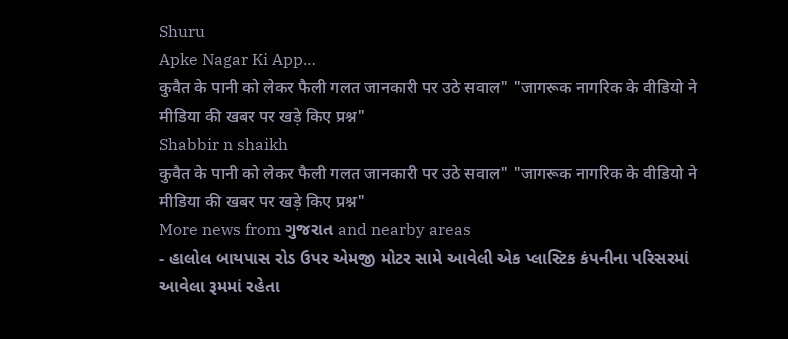Shuru
Apke Nagar Ki App…
कुवैत के पानी को लेकर फैली गलत जानकारी पर उठे सवाल" "जागरूक नागरिक के वीडियो ने मीडिया की खबर पर खड़े किए प्रश्न"
Shabbir n shaikh
कुवैत के पानी को लेकर फैली गलत जानकारी पर उठे सवाल" "जागरूक नागरिक के वीडियो ने मीडिया की खबर पर खड़े किए प्रश्न"
More news from ગુજરાત and nearby areas
- હાલોલ બાયપાસ રોડ ઉપર એમજી મોટર સામે આવેલી એક પ્લાસ્ટિક કંપનીના પરિસરમાં આવેલા રૂમમાં રહેતા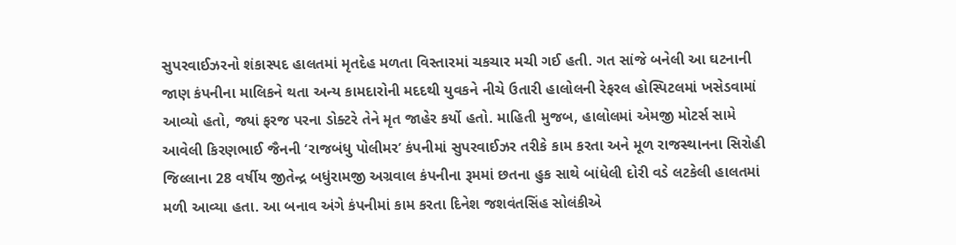સુપરવાઈઝરનો શંકાસ્પદ હાલતમાં મૃતદેહ મળતા વિસ્તારમાં ચકચાર મચી ગઈ હતી. ગત સાંજે બનેલી આ ઘટનાની જાણ કંપનીના માલિકને થતા અન્ય કામદારોની મદદથી યુવકને નીચે ઉતારી હાલોલની રેફરલ હોસ્પિટલમાં ખસેડવામાં આવ્યો હતો, જ્યાં ફરજ પરના ડોક્ટરે તેને મૃત જાહેર કર્યો હતો. માહિતી મુજબ, હાલોલમાં એમજી મોટર્સ સામે આવેલી કિરણભાઈ જૈનની ‘રાજબંધુ પોલીમર’ કંપનીમાં સુપરવાઈઝર તરીકે કામ કરતા અને મૂળ રાજસ્થાનના સિરોહી જિલ્લાના 28 વર્ષીય જીતેન્દ્ર બધુંરામજી અગ્રવાલ કંપનીના રૂમમાં છતના હુક સાથે બાંધેલી દોરી વડે લટકેલી હાલતમાં મળી આવ્યા હતા. આ બનાવ અંગે કંપનીમાં કામ કરતા દિનેશ જશવંતસિંહ સોલંકીએ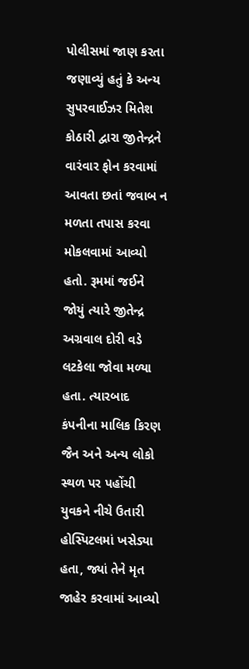પોલીસમાં જાણ કરતા જણાવ્યું હતું કે અન્ય સુપરવાઈઝર મિતેશ કોઠારી દ્વારા જીતેન્દ્રને વારંવાર ફોન કરવામાં આવતા છતાં જવાબ ન મળતા તપાસ કરવા મોકલવામાં આવ્યો હતો. રૂમમાં જઈને જોયું ત્યારે જીતેન્દ્ર અગ્રવાલ દોરી વડે લટકેલા જોવા મળ્યા હતા. ત્યારબાદ કંપનીના માલિક કિરણ જૈન અને અન્ય લોકો સ્થળ પર પહોંચી યુવકને નીચે ઉતારી હોસ્પિટલમાં ખસેડ્યા હતા, જ્યાં તેને મૃત જાહેર કરવામાં આવ્યો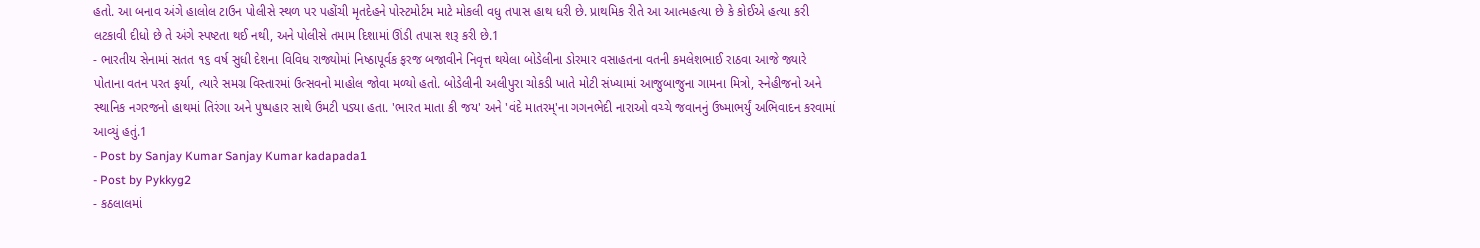હતો. આ બનાવ અંગે હાલોલ ટાઉન પોલીસે સ્થળ પર પહોંચી મૃતદેહને પોસ્ટમોર્ટમ માટે મોકલી વધુ તપાસ હાથ ધરી છે. પ્રાથમિક રીતે આ આત્મહત્યા છે કે કોઈએ હત્યા કરી લટકાવી દીધો છે તે અંગે સ્પષ્ટતા થઈ નથી, અને પોલીસે તમામ દિશામાં ઊંડી તપાસ શરૂ કરી છે.1
- ભારતીય સેનામાં સતત ૧૬ વર્ષ સુધી દેશના વિવિધ રાજ્યોમાં નિષ્ઠાપૂર્વક ફરજ બજાવીને નિવૃત્ત થયેલા બોડેલીના ડોરમાર વસાહતના વતની કમલેશભાઈ રાઠવા આજે જ્યારે પોતાના વતન પરત ફર્યા, ત્યારે સમગ્ર વિસ્તારમાં ઉત્સવનો માહોલ જોવા મળ્યો હતો. બોડેલીની અલીપુરા ચોકડી ખાતે મોટી સંખ્યામાં આજુબાજુના ગામના મિત્રો, સ્નેહીજનો અને સ્થાનિક નગરજનો હાથમાં તિરંગા અને પુષ્પહાર સાથે ઉમટી પડ્યા હતા. 'ભારત માતા કી જય' અને 'વંદે માતરમ્'ના ગગનભેદી નારાઓ વચ્ચે જવાનનું ઉષ્માભર્યું અભિવાદન કરવામાં આવ્યું હતું.1
- Post by Sanjay Kumar Sanjay Kumar kadapada1
- Post by Pykkyg2
- કઠલાલમાં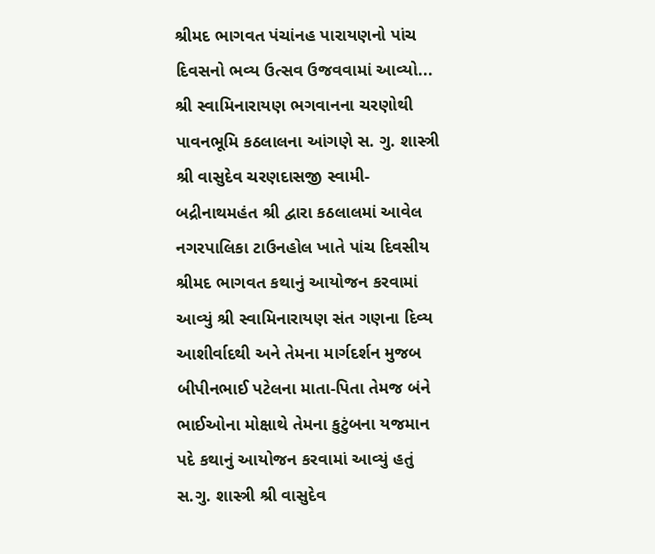શ્રીમદ ભાગવત પંચાંનહ પારાયણનો પાંચ દિવસનો ભવ્ય ઉત્સવ ઉજવવામાં આવ્યો... શ્રી સ્વામિનારાયણ ભગવાનના ચરણોથી પાવનભૂમિ કઠલાલના આંગણે સ. ગુ. શાસ્ત્રી શ્રી વાસુદેવ ચરણદાસજી સ્વામી- બદ્રીનાથમહંત શ્રી દ્વારા કઠલાલમાં આવેલ નગરપાલિકા ટાઉનહોલ ખાતે પાંચ દિવસીય શ્રીમદ ભાગવત કથાનું આયોજન કરવામાં આવ્યું શ્રી સ્વામિનારાયણ સંત ગણના દિવ્ય આશીર્વાદથી અને તેમના માર્ગદર્શન મુજબ બીપીનભાઈ પટેલના માતા-પિતા તેમજ બંને ભાઈઓના મોક્ષાથે તેમના કુટુંબના યજમાન પદે કથાનું આયોજન કરવામાં આવ્યું હતું સ.ગુ. શાસ્ત્રી શ્રી વાસુદેવ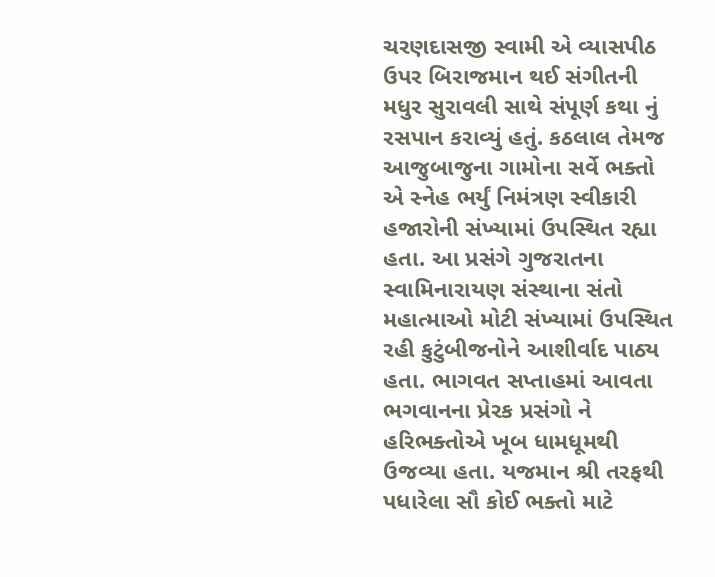ચરણદાસજી સ્વામી એ વ્યાસપીઠ ઉપર બિરાજમાન થઈ સંગીતની મધુર સુરાવલી સાથે સંપૂર્ણ કથા નું રસપાન કરાવ્યું હતું. કઠલાલ તેમજ આજુબાજુના ગામોના સર્વે ભક્તો એ સ્નેહ ભર્યું નિમંત્રણ સ્વીકારી હજારોની સંખ્યામાં ઉપસ્થિત રહ્યા હતા. આ પ્રસંગે ગુજરાતના સ્વામિનારાયણ સંસ્થાના સંતો મહાત્માઓ મોટી સંખ્યામાં ઉપસ્થિત રહી કુટુંબીજનોને આશીર્વાદ પાઠ્ય હતા. ભાગવત સપ્તાહમાં આવતા ભગવાનના પ્રેરક પ્રસંગો ને હરિભક્તોએ ખૂબ ધામધૂમથી ઉજવ્યા હતા. યજમાન શ્રી તરફથી પધારેલા સૌ કોઈ ભક્તો માટે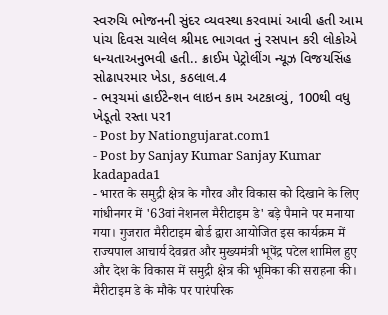સ્વરુચિ ભોજનની સુંદર વ્યવસ્થા કરવામાં આવી હતી આમ પાંચ દિવસ ચાલેલ શ્રીમદ ભાગવત નું રસપાન કરી લોકોએ ધન્યતાઅનુભવી હતી.. ક્રાઈમ પેટ્રોલીંગ ન્યૂઝ વિજયસિંહ સોઢાપરમાર ખેડા, કઠલાલ.4
- ભરૂચમાં હાઈટેન્શન લાઇન કામ અટકાવ્યું, 100થી વધુ ખેડૂતો રસ્તા પર1
- Post by Nationgujarat.com1
- Post by Sanjay Kumar Sanjay Kumar kadapada1
- भारत के समुद्री क्षेत्र के गौरव और विकास को दिखाने के लिए गांधीनगर में '63वां नेशनल मैरीटाइम डे' बड़े पैमाने पर मनाया गया। गुजरात मैरीटाइम बोर्ड द्वारा आयोजित इस कार्यक्रम में राज्यपाल आचार्य देवव्रत और मुख्यमंत्री भूपेंद्र पटेल शामिल हुए और देश के विकास में समुद्री क्षेत्र की भूमिका की सराहना की। मैरीटाइम डे के मौके पर पारंपरिक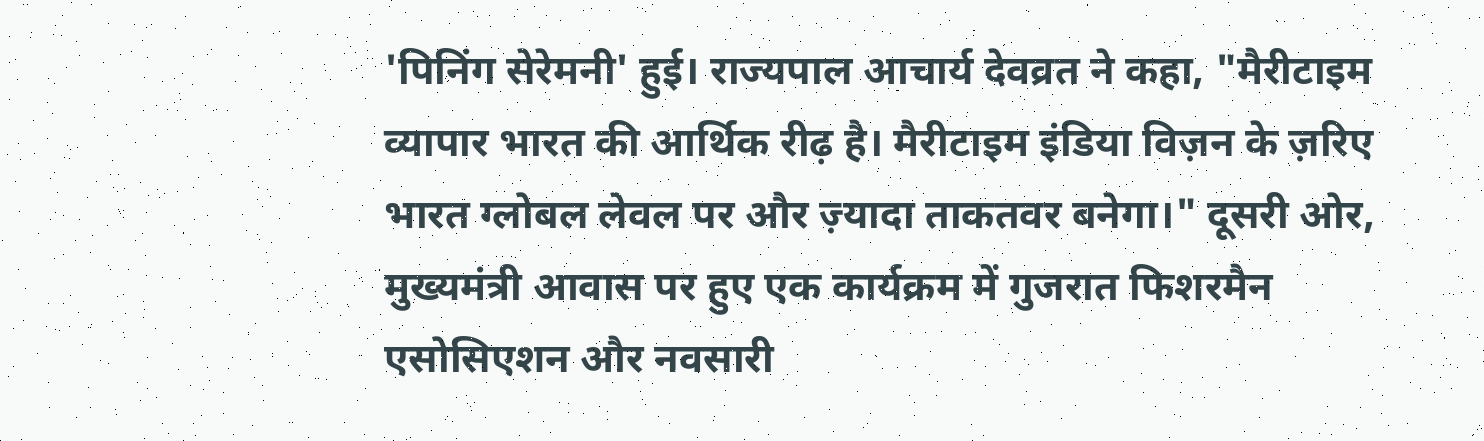'पिनिंग सेरेमनी' हुई। राज्यपाल आचार्य देवव्रत ने कहा, "मैरीटाइम व्यापार भारत की आर्थिक रीढ़ है। मैरीटाइम इंडिया विज़न के ज़रिए भारत ग्लोबल लेवल पर और ज़्यादा ताकतवर बनेगा।" दूसरी ओर, मुख्यमंत्री आवास पर हुए एक कार्यक्रम में गुजरात फिशरमैन एसोसिएशन और नवसारी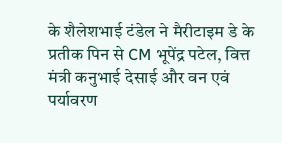के शैलेशभाई टंडेल ने मैरीटाइम डे के प्रतीक पिन से CM भूपेंद्र पटेल, वित्त मंत्री कनुभाई देसाई और वन एवं पर्यावरण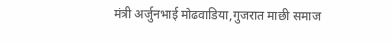मंत्री अर्जुनभाई मोढवाडिया,गुजरात माछी समाज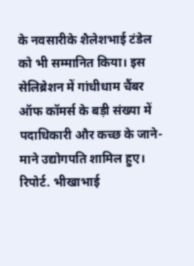के नवसारीके शैलेशभाई टंडेल को भी सम्मानित किया। इस सेलिब्रेशन में गांधीधाम चैंबर ऑफ कॉमर्स के बड़ी संख्या में पदाधिकारी और कच्छ के जाने-माने उद्योगपति शामिल हुए। रिपोर्ट. भीखाभाई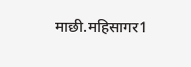माछी.महिसागर1